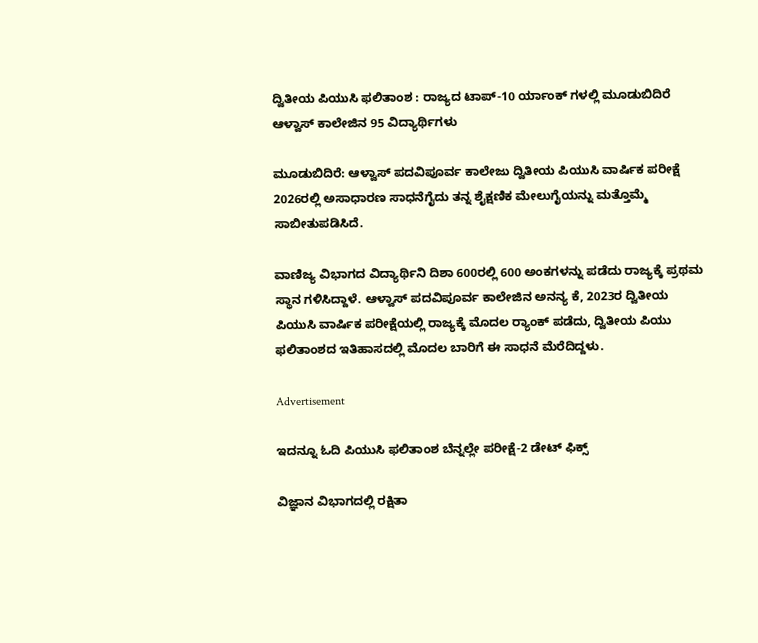ದ್ವಿತೀಯ ಪಿಯುಸಿ ಫಲಿತಾಂಶ : ರಾಜ್ಯದ ಟಾಪ್-10 ರ್ಯಾಂಕ್ ಗಳಲ್ಲಿ ಮೂಡುಬಿದಿರೆ‌ ಆಳ್ವಾಸ್ ಕಾಲೇಜಿನ 95 ವಿದ್ಯಾರ್ಥಿಗಳು

ಮೂಡುಬಿದಿರೆ: ಆಳ್ವಾಸ್ ಪದವಿಪೂರ್ವ ಕಾಲೇಜು ದ್ವಿತೀಯ ಪಿಯುಸಿ ವಾರ್ಷಿಕ ಪರೀಕ್ಷೆ 2026ರಲ್ಲಿ ಅಸಾಧಾರಣ ಸಾಧನೆಗೈದು ತನ್ನ ಶೈಕ್ಷಣಿಕ ಮೇಲುಗೈಯನ್ನು ಮತ್ತೊಮ್ಮೆ ಸಾಬೀತುಪಡಿಸಿದೆ.

ವಾಣಿಜ್ಯ ವಿಭಾಗದ ವಿದ್ಯಾರ್ಥಿನಿ ದಿಶಾ 600ರಲ್ಲಿ 600 ಅಂಕಗಳನ್ನು ಪಡೆದು ರಾಜ್ಯಕ್ಕೆ ಪ್ರಥಮ ಸ್ಥಾನ ಗಳಿಸಿದ್ದಾಳೆ. ಆಳ್ವಾಸ್ ಪದವಿಪೂರ್ವ ಕಾಲೇಜಿನ ಅನನ್ಯ ಕೆ, 2023ರ ದ್ವಿತೀಯ ಪಿಯುಸಿ ವಾರ್ಷಿಕ ಪರೀಕ್ಷೆಯಲ್ಲಿ ರಾಜ್ಯಕ್ಕೆ ಮೊದಲ ರ‍್ಯಾಂಕ್ ಪಡೆದು, ದ್ವಿತೀಯ ಪಿಯು ಫಲಿತಾಂಶದ ಇತಿಹಾಸದಲ್ಲಿ ಮೊದಲ ಬಾರಿಗೆ ಈ ಸಾಧನೆ ಮೆರೆದಿದ್ದಳು.

Advertisement

ಇದನ್ನೂ ಓದಿ ಪಿಯುಸಿ ಫಲಿತಾಂಶ ಬೆನ್ನಲ್ಲೇ ಪರೀಕ್ಷೆ-2 ಡೇಟ್ ಫಿಕ್ಸ್

ವಿಜ್ಞಾನ ವಿಭಾಗದಲ್ಲಿ ರಕ್ಷಿತಾ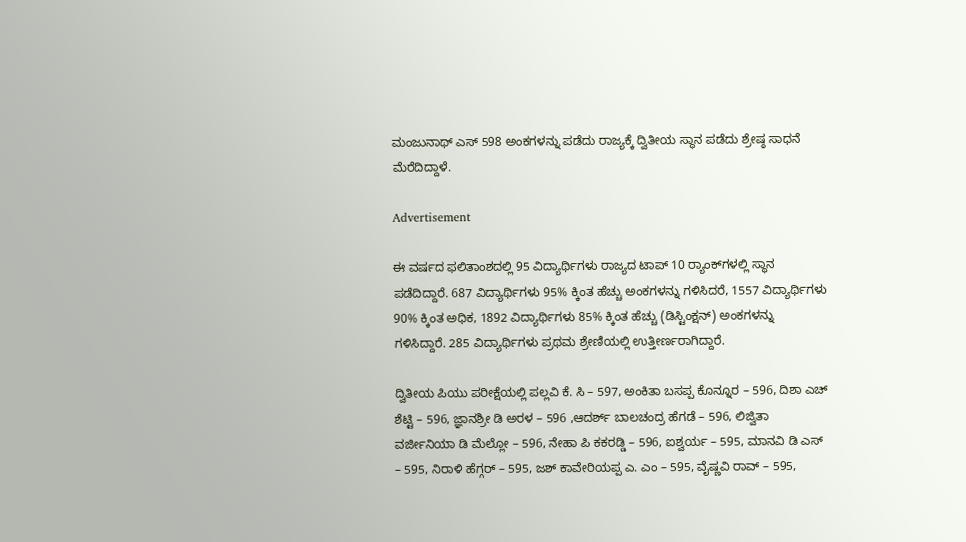ಮಂಜುನಾಥ್ ಎಸ್ 598 ಅಂಕಗಳನ್ನು ಪಡೆದು ರಾಜ್ಯಕ್ಕೆ ದ್ವಿತೀಯ ಸ್ಥಾನ ಪಡೆದು ಶ್ರೇಷ್ಠ ಸಾಧನೆ ಮೆರೆದಿದ್ದಾಳೆ.

Advertisement

ಈ ವರ್ಷದ ಫಲಿತಾಂಶದಲ್ಲಿ 95 ವಿದ್ಯಾರ್ಥಿಗಳು ರಾಜ್ಯದ ಟಾಪ್ 10 ರ‍್ಯಾಂಕ್‌ಗಳಲ್ಲಿ ಸ್ಥಾನ ಪಡೆದಿದ್ದಾರೆ. 687 ವಿದ್ಯಾರ್ಥಿಗಳು 95% ಕ್ಕಿಂತ ಹೆಚ್ಚು ಅಂಕಗಳನ್ನು ಗಳಿಸಿದರೆ, 1557 ವಿದ್ಯಾರ್ಥಿಗಳು 90% ಕ್ಕಿಂತ ಅಧಿಕ, 1892 ವಿದ್ಯಾರ್ಥಿಗಳು 85% ಕ್ಕಿಂತ ಹೆಚ್ಚು (ಡಿಸ್ಟಿಂಕ್ಷನ್) ಅಂಕಗಳನ್ನು ಗಳಿಸಿದ್ದಾರೆ. 285 ವಿದ್ಯಾರ್ಥಿಗಳು ಪ್ರಥಮ ಶ್ರೇಣಿಯಲ್ಲಿ ಉತ್ತೀರ್ಣರಾಗಿದ್ದಾರೆ.

ದ್ವಿತೀಯ ಪಿಯು ಪರೀಕ್ಷೆಯಲ್ಲಿ ಪಲ್ಲವಿ ಕೆ. ಸಿ – 597, ಅಂಕಿತಾ ಬಸಪ್ಪ ಕೊನ್ನೂರ – 596, ದಿಶಾ ಎಚ್ ಶೆಟ್ಟಿ – 596, ಜ್ಞಾನಶ್ರೀ ಡಿ ಅರಳ – 596 ,ಆದರ್ಶ್ ಬಾಲಚಂದ್ರ ಹೆಗಡೆ – 596, ಲಿಜ್ವಿತಾ ವರ್ಜೀನಿಯಾ ಡಿ ಮೆಲ್ಲೋ – 596, ನೇಹಾ ಪಿ ಕಕರಡ್ಡಿ – 596, ಐಶ್ವರ್ಯ – 595, ಮಾನವಿ ಡಿ ಎಸ್ – 595, ನಿರಾಳಿ ಹೆಗ್ಗರ್ – 595, ಜಶ್ ಕಾವೇರಿಯಪ್ಪ ಎ. ಎಂ – 595, ವೈಷ್ಣವಿ ರಾವ್ – 595,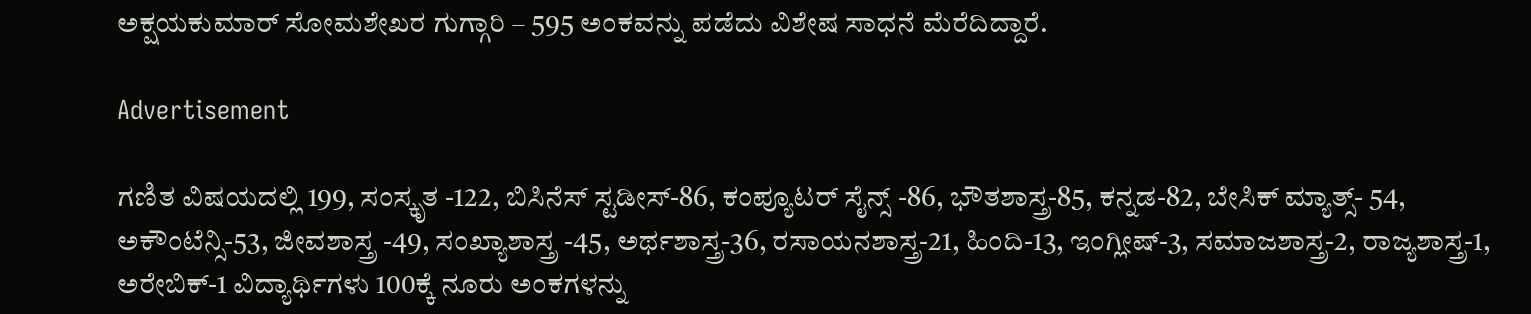ಅಕ್ಷಯಕುಮಾರ್ ಸೋಮಶೇಖರ ಗುಗ್ಗಾರಿ – 595 ಅಂಕವನ್ನು ಪಡೆದು ವಿಶೇಷ ಸಾಧನೆ ಮೆರೆದಿದ್ದಾರೆ.

Advertisement

ಗಣಿತ ವಿಷಯದಲ್ಲಿ 199, ಸಂಸ್ಕೃತ -122, ಬಿಸಿನೆಸ್ ಸ್ಟಡೀಸ್-86, ಕಂಪ್ಯೂಟರ್ ಸೈನ್ಸ್ -86, ಭೌತಶಾಸ್ತ್ರ-85, ಕನ್ನಡ-82, ಬೇಸಿಕ್ ಮ್ಯಾತ್ಸ್- 54, ಅಕೌಂಟೆನ್ಸಿ-53, ಜೀವಶಾಸ್ತ್ರ -49, ಸಂಖ್ಯಾಶಾಸ್ತ್ರ -45, ಅರ್ಥಶಾಸ್ತ್ರ-36, ರಸಾಯನಶಾಸ್ತ್ರ-21, ಹಿಂದಿ-13, ಇಂಗ್ಲೀಷ್-3, ಸಮಾಜಶಾಸ್ತ್ರ-2, ರಾಜ್ಯಶಾಸ್ತ್ರ-1, ಅರೇಬಿಕ್-1 ವಿದ್ಯಾರ್ಥಿಗಳು 100ಕ್ಕೆ ನೂರು ಅಂಕಗಳನ್ನು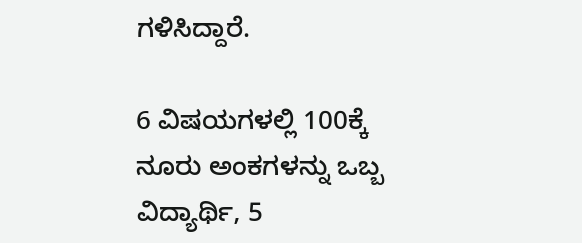ಗಳಿಸಿದ್ದಾರೆ.

6 ವಿಷಯಗಳಲ್ಲಿ 100ಕ್ಕೆ ನೂರು ಅಂಕಗಳನ್ನು ಒಬ್ಬ ವಿದ್ಯಾರ್ಥಿ, 5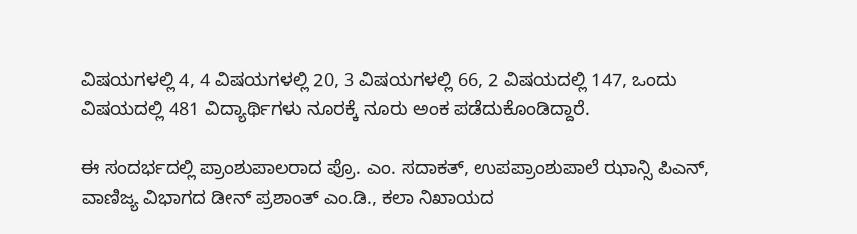ವಿಷಯಗಳಲ್ಲಿ 4, 4 ವಿಷಯಗಳಲ್ಲಿ 20, 3 ವಿಷಯಗಳಲ್ಲಿ 66, 2 ವಿಷಯದಲ್ಲಿ 147, ಒಂದು ವಿಷಯದಲ್ಲಿ 481 ವಿದ್ಯಾರ್ಥಿಗಳು ನೂರಕ್ಕೆ ನೂರು ಅಂಕ ಪಡೆದುಕೊಂಡಿದ್ದಾರೆ.

ಈ ಸಂದರ್ಭದಲ್ಲಿ ಪ್ರಾಂಶುಪಾಲರಾದ ಪ್ರೊ. ಎಂ. ಸದಾಕತ್, ಉಪಪ್ರಾಂಶುಪಾಲೆ ಝಾನ್ಸಿ ಪಿಎನ್, ವಾಣಿಜ್ಯ ವಿಭಾಗದ ಡೀನ್ ಪ್ರಶಾಂತ್ ಎಂ.ಡಿ., ಕಲಾ ನಿಖಾಯದ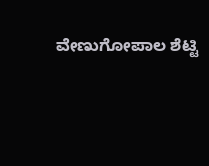ವೇಣುಗೋಪಾಲ ಶೆಟ್ಟಿ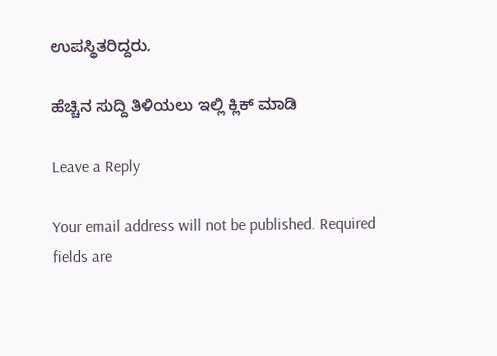ಉಪಸ್ಥಿತರಿದ್ದರು.

ಹೆಚ್ಚಿನ ಸುದ್ದಿ ತಿಳಿಯಲು ಇಲ್ಲಿ ಕ್ಲಿಕ್ ಮಾಡಿ

Leave a Reply

Your email address will not be published. Required fields are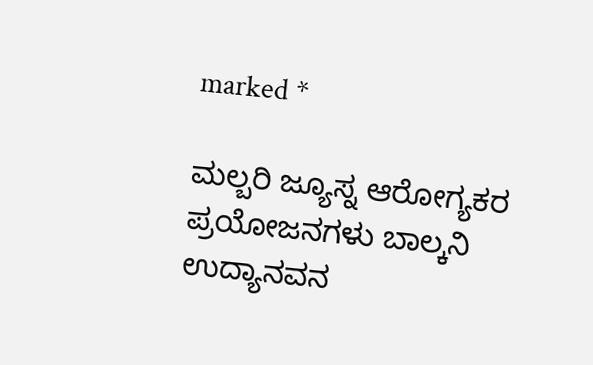marked *

ಮಲ್ಬರಿ ಜ್ಯೂಸ್ನ ಆರೋಗ್ಯಕರ ಪ್ರಯೋಜನಗಳು ಬಾಲ್ಕನಿ ಉದ್ಯಾನವನ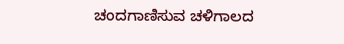ಚಂದಗಾಣಿಸುವ ಚಳಿಗಾಲದ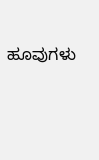ಹೂವುಗಳು